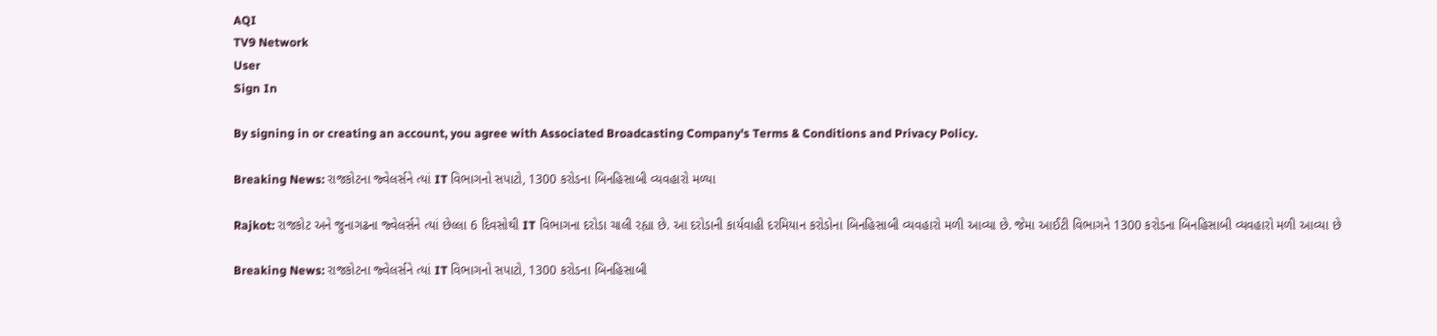AQI
TV9 Network
User
Sign In

By signing in or creating an account, you agree with Associated Broadcasting Company's Terms & Conditions and Privacy Policy.

Breaking News: રાજકોટના જ્વેલર્સને ત્યાં IT વિભાગનો સપાટો, 1300 કરોડના બિનહિસાબી વ્યવહારો મળ્યા

Rajkot: રાજકોટ અને જુનાગઢના જ્વેલર્સને ત્યાં છેલ્લા 6 દિવસોથી IT વિભાગના દરોડા ચાલી રહ્યા છે. આ દરોડાની કાર્યવાહી દરમિયાન કરોડોના બિનહિસાબી વ્યવહારો મળી આવ્યા છે. જેમા આઈટી વિભાગને 1300 કરોડના બિનહિસાબી વ્યવહારો મળી આવ્યા છે

Breaking News: રાજકોટના જ્વેલર્સને ત્યાં IT વિભાગનો સપાટો, 1300 કરોડના બિનહિસાબી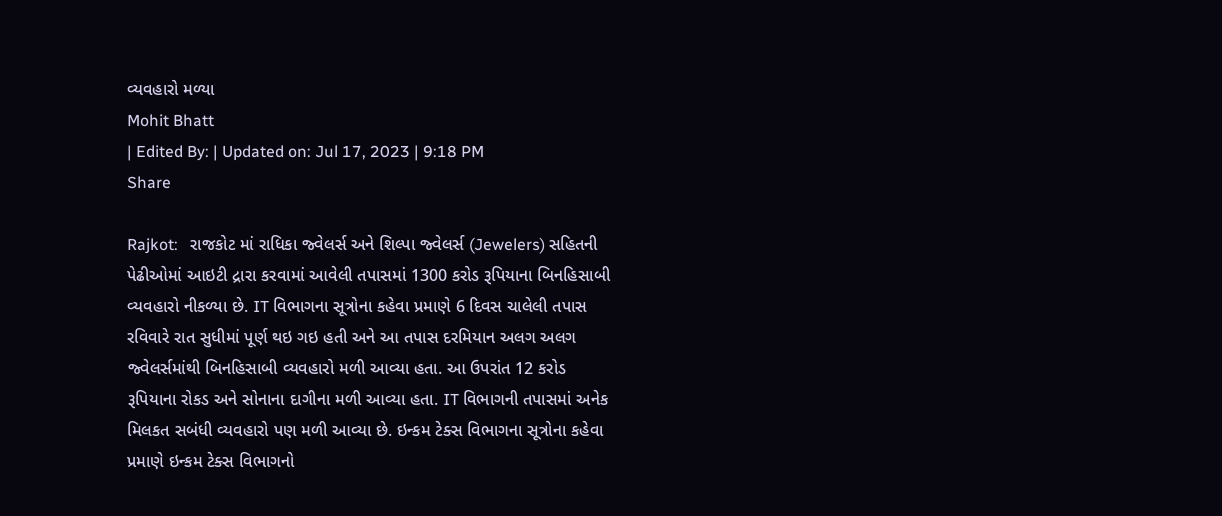વ્યવહારો મળ્યા
Mohit Bhatt
| Edited By: | Updated on: Jul 17, 2023 | 9:18 PM
Share

Rajkot:   રાજકોટ માં રાધિકા જ્વેલર્સ અને શિલ્પા જ્વેલર્સ (Jewelers) સહિતની પેઢીઓમાં આઇટી દ્રારા કરવામાં આવેલી તપાસમાં 1300 કરોડ રૂપિયાના બિનહિસાબી વ્યવહારો નીકળ્યા છે. IT વિભાગના સૂત્રોના કહેવા પ્રમાણે 6 દિવસ ચાલેલી તપાસ રવિવારે રાત સુધીમાં પૂર્ણ થઇ ગઇ હતી અને આ તપાસ દરમિયાન અલગ અલગ જ્વેલર્સમાંથી બિનહિસાબી વ્યવહારો મળી આવ્યા હતા. આ ઉપરાંત 12 કરોડ રૂપિયાના રોકડ અને સોનાના દાગીના મળી આવ્યા હતા. IT વિભાગની તપાસમાં અનેક મિલકત સબંધી વ્યવહારો પણ મળી આવ્યા છે. ઇન્કમ ટેક્સ વિભાગના સૂત્રોના કહેવા પ્રમાણે ઇન્કમ ટેક્સ વિભાગનો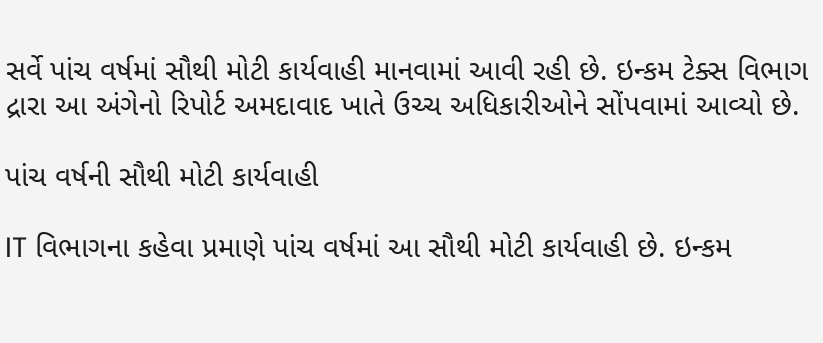સર્વે પાંચ વર્ષમાં સૌથી મોટી કાર્યવાહી માનવામાં આવી રહી છે. ઇન્કમ ટેક્સ વિભાગ દ્રારા આ અંગેનો રિપોર્ટ અમદાવાદ ખાતે ઉચ્ચ અધિકારીઓને સોંપવામાં આવ્યો છે.

પાંચ વર્ષની સૌથી મોટી કાર્યવાહી

IT વિભાગના કહેવા પ્રમાણે પાંચ વર્ષમાં આ સૌથી મોટી કાર્યવાહી છે. ઇન્કમ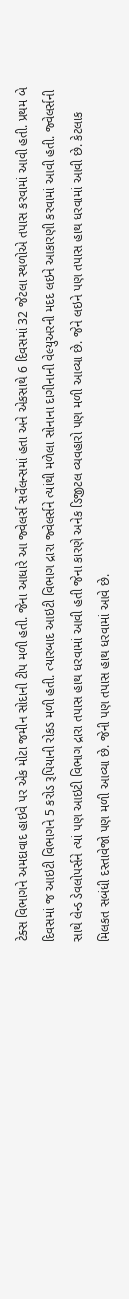ટેક્સ વિભાગને અમદાવાદ હાઇવે પર એક મોટા જમીન સોદાની ટીપ મળી હતી. જેના આધારે આ જ્વેલર્સ સર્વેલન્સમાં હતા અને એકસાથે 6 દિવસમાં 32 જેટલા સ્થળોએ તપાસ કરવામાં આવી હતી. પ્રથમ બે દિવસમાં જ આઇટી વિભાગને 5 કરોડ રૂપિયાની રોકડ મળી હતી. ત્યારબાદ આઇટી વિભાગ દ્રારા જ્વેલર્સને ત્યાંથી મળેલા સોનાના દાગીનાની વેલ્યુઅરની મદદ લઇને આકારણી કરવામાં આવી હતી. જ્વેલર્સની સાથે લેન્ડ ડેવલોપર્સને ત્યાં પણ આઇટી વિભાગ દ્રારા તપાસ હાથ ધરવામાં આવી હતી જેના કારણે અનેક ડિજીટલ વ્યવહારો પણ મળી આવ્યા છે. જેને લઇને પણ તપાસ હાથ ધરવામાં આવી છે. કેટલાક મિલકત સબંધી દસ્તાવેજો પણ મળી આવ્યા છે. જેની પણ તપાસ હાથ ધરવામાં આવે છે.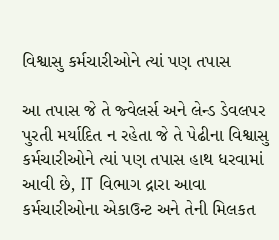વિશ્વાસુ કર્મચારીઓને ત્યાં પણ તપાસ

આ તપાસ જે તે જ્વેલર્સ અને લેન્ડ ડેવલપર પુરતી મર્યાદિત ન રહેતા જે તે પેઢીના વિશ્વાસુ કર્મચારીઓને ત્યાં પણ તપાસ હાથ ધરવામાં આવી છે, IT વિભાગ દ્રારા આવા કર્મચારીઓના એકાઉન્ટ અને તેની મિલકત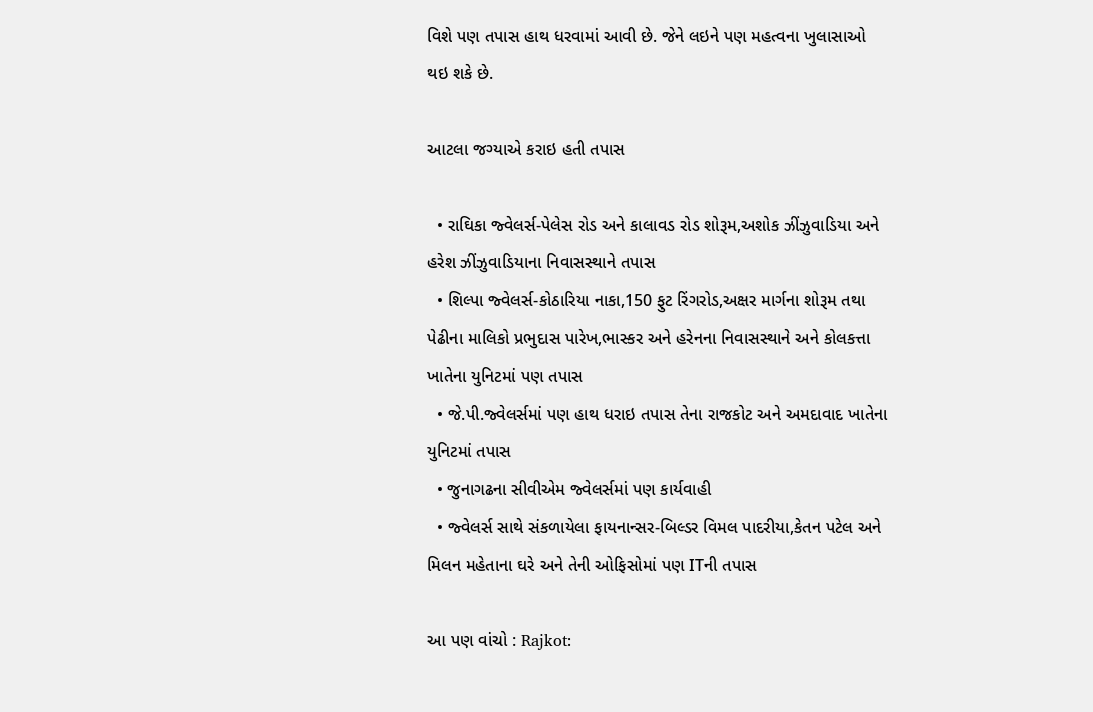વિશે પણ તપાસ હાથ ધરવામાં આવી છે. જેને લઇને પણ મહત્વના ખુલાસાઓ થઇ શકે છે.

આટલા જગ્યાએ કરાઇ હતી તપાસ

  • રાઘિકા જ્વેલર્સ-પેલેસ રોડ અને કાલાવડ રોડ શોરૂમ,અશોક ઝીંઝુવાડિયા અને હરેશ ઝીંઝુવાડિયાના નિવાસસ્થાને તપાસ
  • શિલ્પા જ્વેલર્સ-કોઠારિયા નાકા,150 ફુટ રિંગરોડ,અક્ષર માર્ગના શોરૂમ તથા પેઢીના માલિકો પ્રભુદાસ પારેખ,ભાસ્કર અને હરેનના નિવાસસ્થાને અને કોલકત્તા ખાતેના યુનિટમાં પણ તપાસ
  • જે.પી.જ્વેલર્સમાં પણ હાથ ધરાઇ તપાસ તેના રાજકોટ અને અમદાવાદ ખાતેના યુનિટમાં તપાસ
  • જુનાગઢના સીવીએમ જ્વેલર્સમાં પણ કાર્યવાહી
  • જ્વેલર્સ સાથે સંકળાયેલા ફાયનાન્સર-બિલ્ડર વિમલ પાદરીયા,કેતન પટેલ અને મિલન મહેતાના ઘરે અને તેની ઓફિસોમાં પણ ITની તપાસ

આ પણ વાંચો : Rajkot: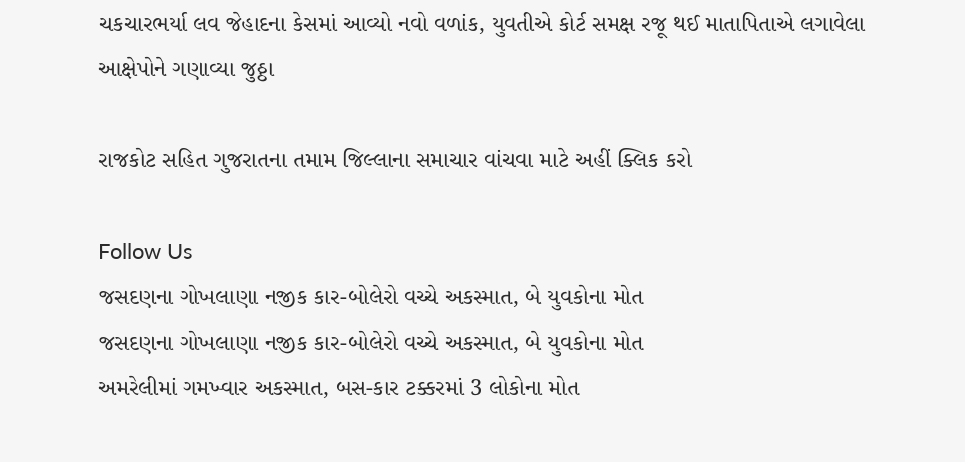ચકચારભર્યા લવ જેહાદના કેસમાં આવ્યો નવો વળાંક, યુવતીએ કોર્ટ સમક્ષ રજૂ થઈ માતાપિતાએ લગાવેલા આક્ષેપોને ગણાવ્યા જુઠ્ઠા

રાજકોટ સહિત ગુજરાતના તમામ જિલ્લાના સમાચાર વાંચવા માટે અહીં ક્લિક કરો

Follow Us
જસદણના ગોખલાણા નજીક કાર-બોલેરો વચ્ચે અકસ્માત, બે યુવકોના મોત
જસદણના ગોખલાણા નજીક કાર-બોલેરો વચ્ચે અકસ્માત, બે યુવકોના મોત
અમરેલીમાં ગમખ્વાર અકસ્માત, બસ-કાર ટક્કરમાં 3 લોકોના મોત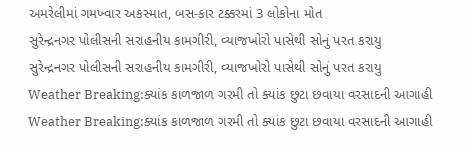અમરેલીમાં ગમખ્વાર અકસ્માત, બસ-કાર ટક્કરમાં 3 લોકોના મોત
સુરેન્દ્રનગર પોલીસની સરાહનીય કામગીરી, વ્યાજખોરો પાસેથી સોનું પરત કરાયુ
સુરેન્દ્રનગર પોલીસની સરાહનીય કામગીરી, વ્યાજખોરો પાસેથી સોનું પરત કરાયુ
Weather Breaking:ક્યાંક કાળજાળ ગરમી તો ક્યાંક છુટા છવાયા વરસાદની આગાહી
Weather Breaking:ક્યાંક કાળજાળ ગરમી તો ક્યાંક છુટા છવાયા વરસાદની આગાહી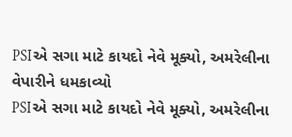PSIએ સગા માટે કાયદો નેવે મૂક્યો, અમરેલીના વેપારીને ધમકાવ્યો
PSIએ સગા માટે કાયદો નેવે મૂક્યો, અમરેલીના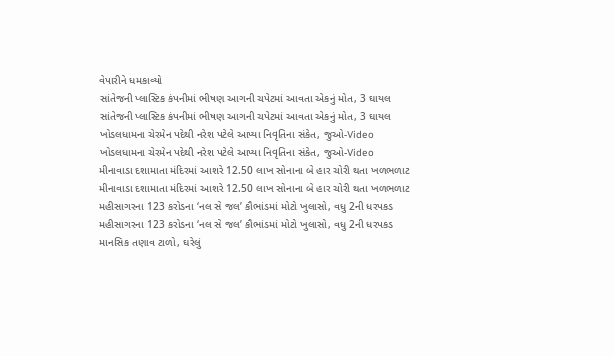વેપારીને ધમકાવ્યો
સાંતેજની પ્લાસ્ટિક કંપનીમાં ભીષણ આગની ચપેટમાં આવતા એકનું મોત, 3 ઘાયલ
સાંતેજની પ્લાસ્ટિક કંપનીમાં ભીષણ આગની ચપેટમાં આવતા એકનું મોત, 3 ઘાયલ
ખોડલધામના ચેરમેન પદેથી નરેશ પટેલે આપ્યા નિવૃતિના સંકેત, જુઓ-Video
ખોડલધામના ચેરમેન પદેથી નરેશ પટેલે આપ્યા નિવૃતિના સંકેત, જુઓ-Video
મીનાવાડા દશામાતા મંદિરમાં આશરે 12.50 લાખ સોનાના બે હાર ચોરી થતા ખળભળાટ
મીનાવાડા દશામાતા મંદિરમાં આશરે 12.50 લાખ સોનાના બે હાર ચોરી થતા ખળભળાટ
મહીસાગરના 123 કરોડના ‘નલ સે જલ’ કૌભાંડમાં મોટો ખુલાસો, વધુ 2ની ધરપકડ
મહીસાગરના 123 કરોડના ‘નલ સે જલ’ કૌભાંડમાં મોટો ખુલાસો, વધુ 2ની ધરપકડ
માનસિક તણાવ ટાળો, ઘરેલું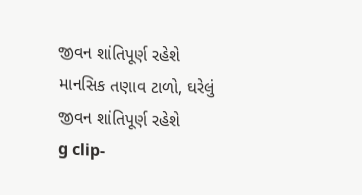જીવન શાંતિપૂર્ણ રહેશે
માનસિક તણાવ ટાળો, ઘરેલું જીવન શાંતિપૂર્ણ રહેશે
g clip-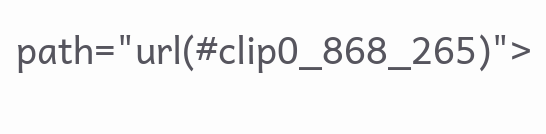path="url(#clip0_868_265)">